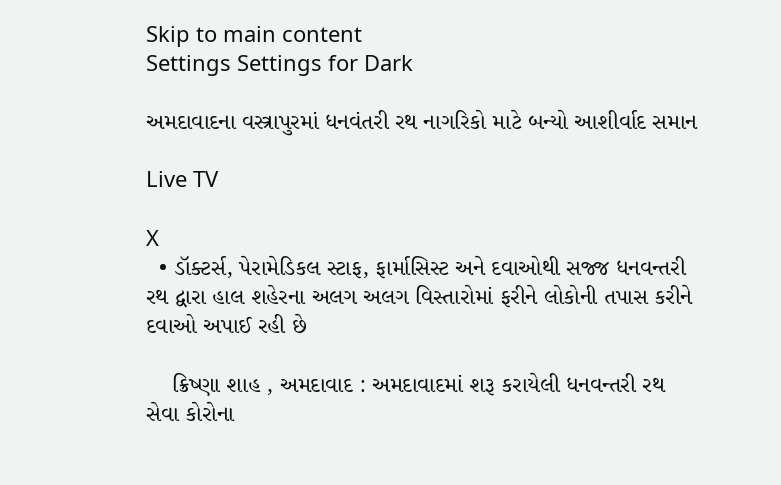Skip to main content
Settings Settings for Dark

અમદાવાદના વસ્ત્રાપુરમાં ધનવંતરી રથ નાગરિકો માટે બન્યો આશીર્વાદ સમાન

Live TV

X
  • ડૉક્ટર્સ, પેરામેડિકલ સ્ટાફ, ફાર્માસિસ્ટ અને દવાઓથી સજ્જ ધનવન્તરી રથ દ્વારા હાલ શહેરના અલગ અલગ વિસ્તારોમાં ફરીને લોકોની તપાસ કરીને દવાઓ અપાઈ રહી છે

    ક્રિષ્ણા શાહ , અમદાવાદ : અમદાવાદમાં શરૂ કરાયેલી ધનવન્તરી રથ સેવા કોરોના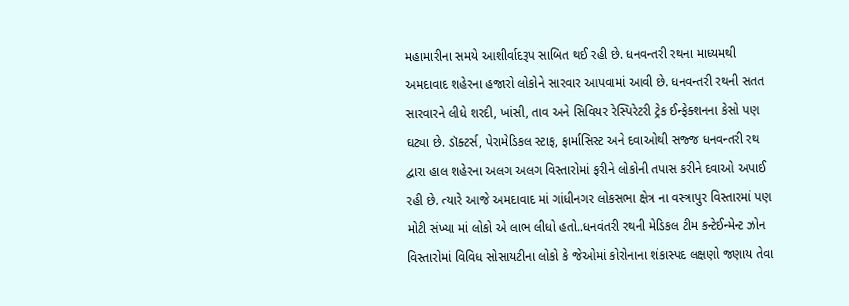મહામારીના સમયે આશીર્વાદરૂપ સાબિત થઈ રહી છે. ધનવન્તરી રથના માધ્યમથી અમદાવાદ શહેરના હજારો લોકોને સારવાર આપવામાં આવી છે. ધનવન્તરી રથની સતત સારવારને લીધે શરદી, ખાંસી, તાવ અને સિવિયર રેસ્પિરેટરી ટ્રેક ઈન્ફેક્શનના કેસો પણ ઘટ્યા છે. ડૉક્ટર્સ, પેરામેડિકલ સ્ટાફ, ફાર્માસિસ્ટ અને દવાઓથી સજ્જ ધનવન્તરી રથ દ્વારા હાલ શહેરના અલગ અલગ વિસ્તારોમાં ફરીને લોકોની તપાસ કરીને દવાઓ અપાઈ રહી છે. ત્યારે આજે અમદાવાદ માં ગાંધીનગર લોકસભા ક્ષેત્ર ના વસ્ત્રાપુર વિસ્તારમાં પણ મોટી સંખ્યા માં લોકો એ લાભ લીધો હતો..ધનવંતરી રથની મેડિકલ ટીમ કન્ટેઈન્મેન્ટ ઝોન વિસ્તારોમાં વિવિધ સોસાયટીના લોકો કે જેઓમાં કોરોનાના શંકાસ્પદ લક્ષણો જણાય તેવા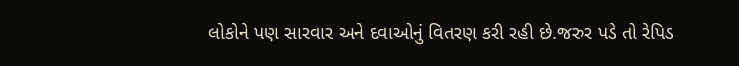લોકોને પણ સારવાર અને દવાઓનું વિતરણ કરી રહી છે.જરુર પડે તો રેપિડ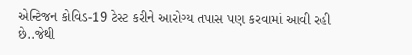એન્ટિજન કોવિડ-19 ટેસ્ટ કરીને આરોગ્ય તપાસ પણ કરવામાં આવી રહી છે..જેથી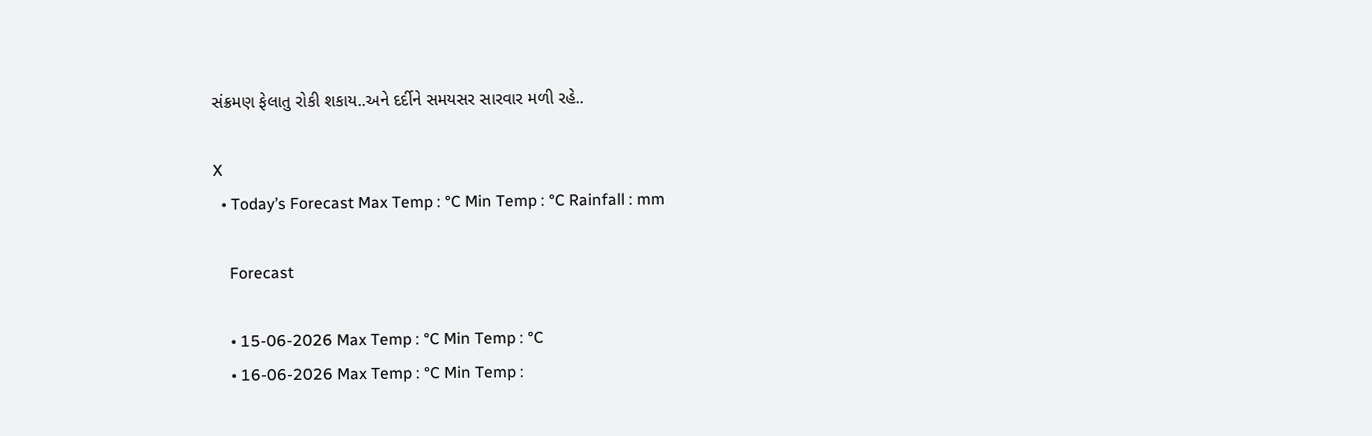સંક્રમણ ફેલાતુ રોકી શકાય..અને દર્દીને સમયસર સારવાર મળી રહે..

X
  • Today’s Forecast Max Temp : °C Min Temp : °C Rainfall : mm

    Forecast

    • 15-06-2026 Max Temp : °C Min Temp : °C
    • 16-06-2026 Max Temp : °C Min Temp :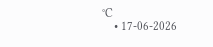°C
    • 17-06-2026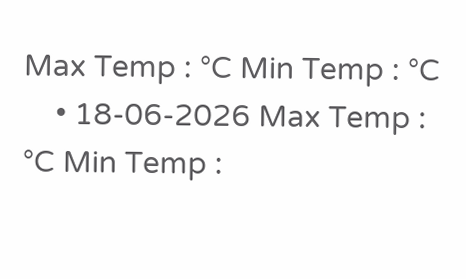Max Temp : °C Min Temp : °C
    • 18-06-2026 Max Temp : °C Min Temp :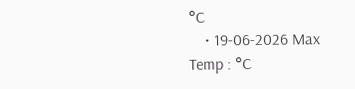°C
    • 19-06-2026 Max Temp : °C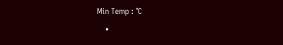Min Temp : °C
    •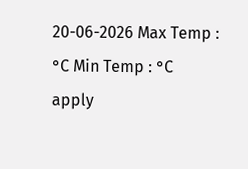20-06-2026 Max Temp : °C Min Temp : °C
apply